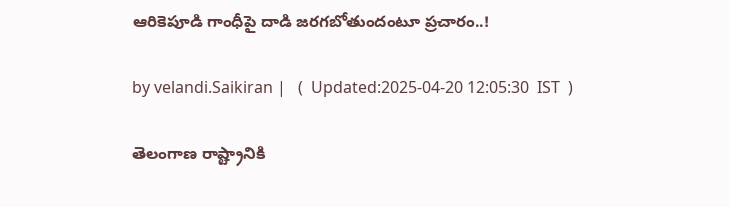ఆరికెపూడి గాంధీపై దాడి జరగబోతుందంటూ ప్రచారం..!

by velandi.Saikiran |   (  Updated:2025-04-20 12:05:30  IST  )

తెలంగాణ రాష్ట్రానికి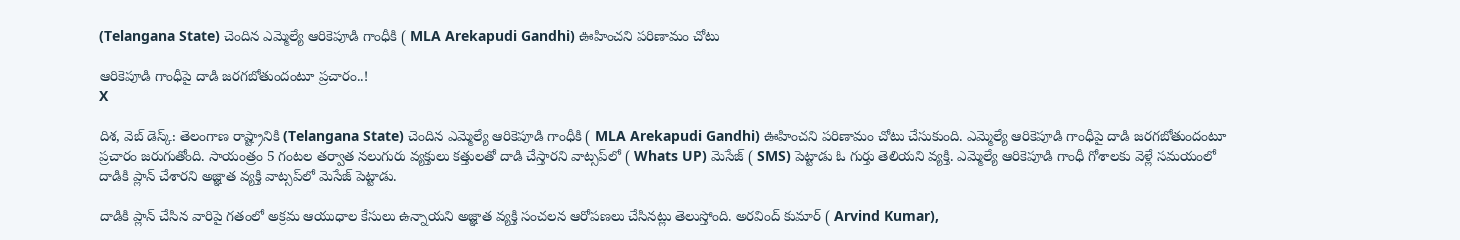(Telangana State) చెందిన ఎమ్మెల్యే ఆరికెపూడి గాంధీకి ( MLA Arekapudi Gandhi) ఊహించని పరిణామం చోటు

ఆరికెపూడి గాంధీపై దాడి జరగబోతుందంటూ ప్రచారం..!
X

దిశ, వెబ్ డెస్క్: తెలంగాణ రాష్ట్రానికి (Telangana State) చెందిన ఎమ్మెల్యే ఆరికెపూడి గాంధీకి ( MLA Arekapudi Gandhi) ఊహించని పరిణామం చోటు చేసుకుంది. ఎమ్మెల్యే ఆరికెపూడి గాంధీపై దాడి జరగబోతుందంటూ ప్రచారం జరుగుతోంది. సాయంత్రం 5 గంటల తర్వాత నలుగురు వ్యక్తులు కత్తులతో దాడి చేస్తారని వాట్సప్‌లో ( Whats UP) మెసేజ్ ( SMS) పెట్టాడు ఓ గుర్తు తెలియని వ్యక్తి. ఎమ్మెల్యే ఆరికెపూడి గాంధీ గోశాలకు వెళ్లే సమయంలో దాడికి ప్లాన్ చేశారని అజ్ఞాత వ్యక్తి వాట్సప్‌లో మెసేజ్ పెట్టాడు.

దాడికి ప్లాన్ చేసిన వారిపై గతంలో అక్రమ ఆయుధాల కేసులు ఉన్నాయని అజ్ఞాత వ్యక్తి సంచలన ఆరోపణలు చేసినట్లు తెలుస్తోంది. అరవింద్ కుమార్ ( Arvind Kumar),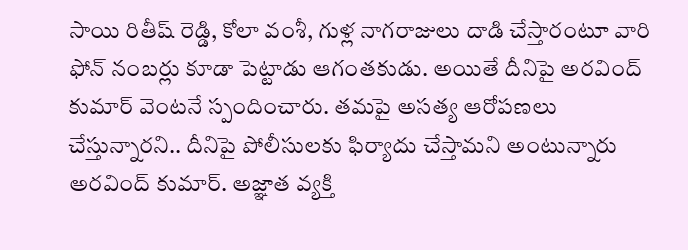సాయి రితీష్ రెడ్డి, కోలా వంశీ, గుళ్ల నాగరాజులు దాడి చేస్తారంటూ వారి ఫోన్ నంబర్లు కూడా పెట్టాడు ఆగంతకుడు. అయితే దీనిపై అరవింద్ కుమార్ వెంటనే స్పందించారు. తమపై అసత్య ఆరోపణలు చేస్తున్నారని.. దీనిపై పోలీసులకు ఫిర్యాదు చేస్తామని అంటున్నారు అరవింద్ కుమార్. అజ్ఞాత వ్యక్తి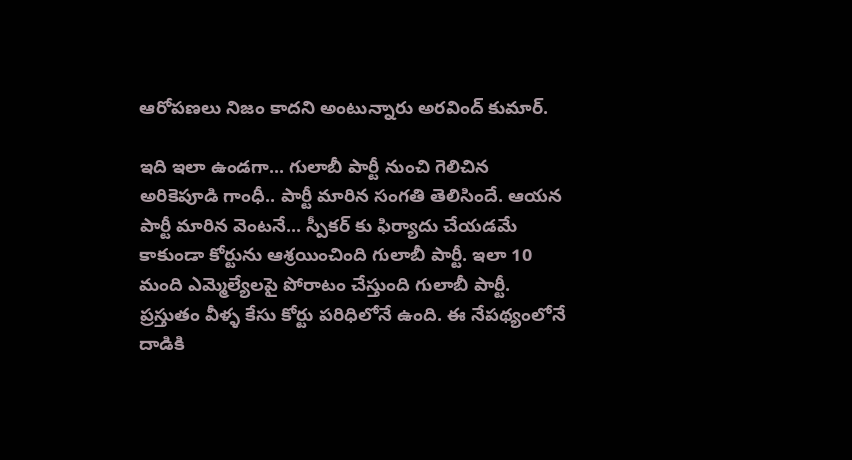ఆరోపణలు నిజం కాదని అంటున్నారు అరవింద్ కుమార్.

ఇది ఇలా ఉండగా... గులాబీ పార్టీ నుంచి గెలిచిన అరికెపూడి గాంధీ.. పార్టీ మారిన సంగతి తెలిసిందే. ఆయన పార్టీ మారిన వెంటనే... స్పీకర్ కు ఫిర్యాదు చేయడమే కాకుండా కోర్టును ఆశ్రయించింది గులాబీ పార్టీ. ఇలా 10 మంది ఎమ్మెల్యేలపై పోరాటం చేస్తుంది గులాబీ పార్టీ. ప్రస్తుతం వీళ్ళ కేసు కోర్టు పరిధిలోనే ఉంది. ఈ నేపథ్యంలోనే దాడికి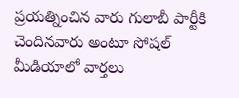ప్రయత్నించిన వారు గులాబీ పార్టీకి చెందినవారు అంటూ సోషల్ మీడియాలో వార్తలు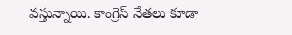వస్తున్నాయి. కాంగ్రెస్ నేతలు కూడా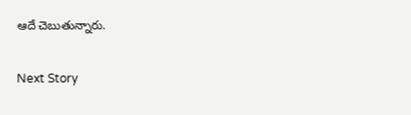ఆదే చెబుతున్నారు.

Next Story